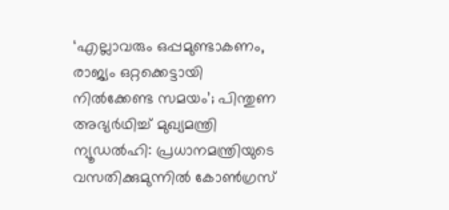‘എല്ലാവരും ഒപ്പമുണ്ടാകണം, രാജ്യം ഒറ്റക്കെട്ടായി നിൽക്കേണ്ട സമയം’; പിന്തുണ അഭ്യർഥിച്ച് മുഖ്യമന്ത്രി
ന്യൂഡൽഹി: പ്രധാനമന്ത്രിയുടെ വസതിക്കുമുന്നിൽ കോൺഗ്രസ്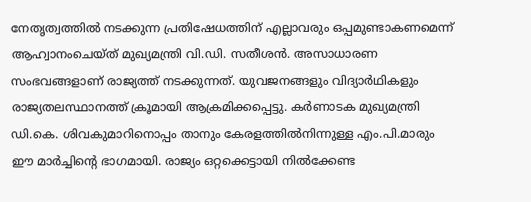നേതൃത്വത്തിൽ നടക്കുന്ന പ്രതിഷേധത്തിന് എല്ലാവരും ഒപ്പമുണ്ടാകണമെന്ന് ആഹ്വാനംചെയ്ത് മുഖ്യമന്ത്രി വി.ഡി. സതീശൻ. അസാധാരണ സംഭവങ്ങളാണ് രാജ്യത്ത് നടക്കുന്നത്. യുവജനങ്ങളും വിദ്യാർഥികളും രാജ്യതലസ്ഥാനത്ത് ക്രൂമായി ആക്രമിക്കപ്പെട്ടു. കർണാടക മുഖ്യമന്ത്രി ഡി.കെ. ശിവകുമാറിനൊപ്പം താനും കേരളത്തിൽനിന്നുള്ള എം.പി.മാരും ഈ മാർച്ചിന്റെ ഭാഗമായി. രാജ്യം ഒറ്റക്കെട്ടായി നിൽക്കേണ്ട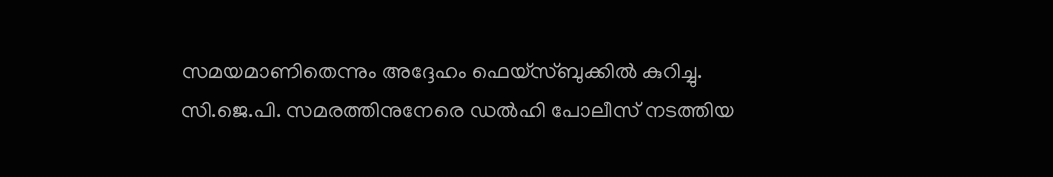സമയമാണിതെന്നും അദ്ദേഹം ഫെയ്സ്ബുക്കിൽ കുറിച്ചു.
സി.ജെ.പി. സമരത്തിനുനേരെ ഡൽഹി പോലീസ് നടത്തിയ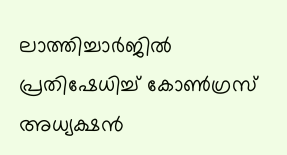ലാത്തിച്ചാർജിൽ പ്രതിഷേധിച്ച് കോൺഗ്രസ് അധ്യക്ഷൻ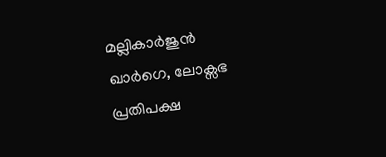മല്ലികാർജുൻ ഖാർഗെ, ലോക്സഭ പ്രതിപക്ഷ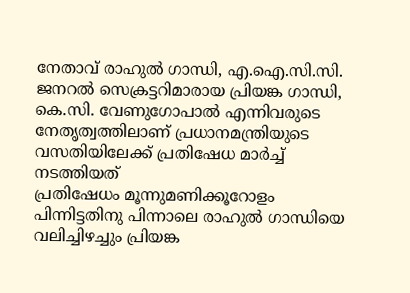നേതാവ് രാഹുൽ ഗാന്ധി, എ.ഐ.സി.സി. ജനറൽ സെക്രട്ടറിമാരായ പ്രിയങ്ക ഗാന്ധി, കെ.സി. വേണുഗോപാൽ എന്നിവരുടെ നേതൃത്വത്തിലാണ് പ്രധാനമന്ത്രിയുടെ വസതിയിലേക്ക് പ്രതിഷേധ മാർച്ച് നടത്തിയത്
പ്രതിഷേധം മൂന്നുമണിക്കൂറോളം പിന്നിട്ടതിനു പിന്നാലെ രാഹുൽ ഗാന്ധിയെ വലിച്ചിഴച്ചും പ്രിയങ്ക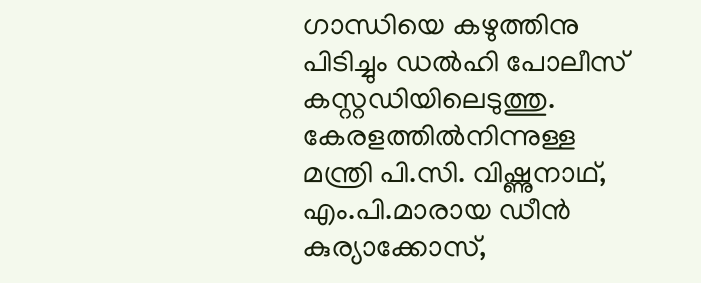ഗാന്ധിയെ കഴുത്തിനു പിടിച്ചും ഡൽഹി പോലീസ് കസ്റ്റഡിയിലെടുത്തു. കേരളത്തിൽനിന്നുള്ള മന്ത്രി പി.സി. വിഷ്ണുനാഥ്, എം.പി.മാരായ ഡീൻ കുര്യാക്കോസ്,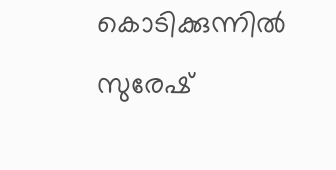കൊടിക്കുന്നിൽ സുരേഷ്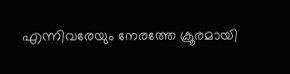എന്നിവരേയും നേരത്തേ ക്രൂരമായി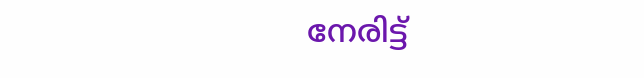നേരിട്ട്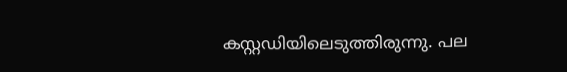കസ്റ്റഡിയിലെടുത്തിരുന്നു. പല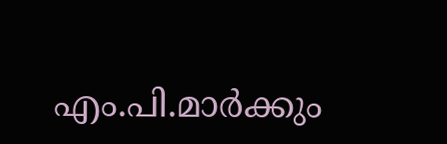എം.പി.മാർക്കും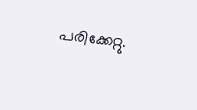പരിക്കേറ്റു.